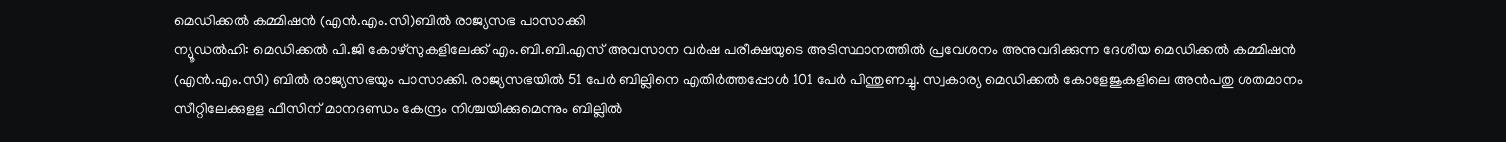മെഡിക്കൽ കമ്മിഷൻ (എൻ.എം.സി)ബിൽ രാജ്യസഭ പാസാക്കി
ന്യൂഡൽഹി: മെഡിക്കൽ പി.ജി കോഴ്സുകളിലേക്ക് എം.ബി.ബി.എസ് അവസാന വർഷ പരീക്ഷയുടെ അടിസ്ഥാനത്തിൽ പ്രവേശനം അനുവദിക്കുന്ന ദേശീയ മെഡിക്കൽ കമ്മിഷൻ (എൻ.എം.സി) ബിൽ രാജ്യസഭയും പാസാക്കി. രാജ്യസഭയിൽ 51 പേർ ബില്ലിനെ എതിർത്തപ്പോൾ 101 പേർ പിന്തുണച്ചു. സ്വകാര്യ മെഡിക്കൽ കോളേജുകളിലെ അൻപതു ശതമാനം സീറ്റിലേക്കുളള ഫീസിന് മാനദണ്ഡം കേന്ദ്രം നിശ്ചയിക്കുമെന്നും ബില്ലിൽ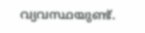വ്യവസ്ഥയുണ്ട്.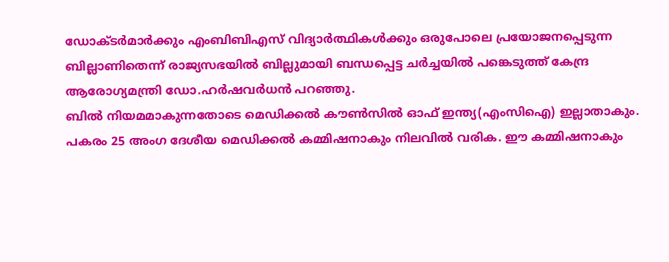ഡോക്ടർമാർക്കും എംബിബിഎസ് വിദ്യാർത്ഥികൾക്കും ഒരുപോലെ പ്രയോജനപ്പെടുന്ന ബില്ലാണിതെന്ന് രാജ്യസഭയിൽ ബില്ലുമായി ബന്ധപ്പെട്ട ചർച്ചയിൽ പങ്കെടുത്ത് കേന്ദ്ര ആരോഗ്യമന്ത്രി ഡോ.ഹർഷവർധൻ പറഞ്ഞു.
ബിൽ നിയമമാകുന്നതോടെ മെഡിക്കൽ കൗൺസിൽ ഓഫ് ഇന്ത്യ(എംസിഐ) ഇല്ലാതാകും. പകരം 25 അംഗ ദേശീയ മെഡിക്കൽ കമ്മിഷനാകും നിലവിൽ വരിക. ഈ കമ്മിഷനാകും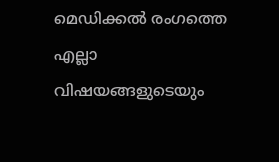മെഡിക്കൽ രംഗത്തെ എല്ലാ വിഷയങ്ങളുടെയും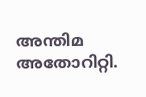അന്തിമ അതോറിറ്റി.